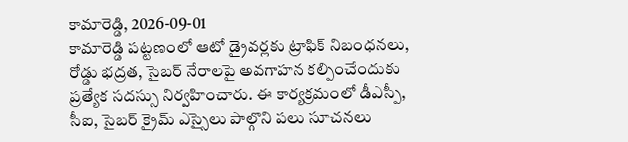కామారెడ్డి, 2026-09-01
కామారెడ్డి పట్టణంలో ఆటో డ్రైవర్లకు ట్రాఫిక్ నిబంధనలు, రోడ్డు భద్రత, సైబర్ నేరాలపై అవగాహన కల్పించేందుకు ప్రత్యేక సదస్సు నిర్వహించారు. ఈ కార్యక్రమంలో డీఎస్పీ, సీఐ, సైబర్ క్రైమ్ ఎస్సైలు పాల్గొని పలు సూచనలు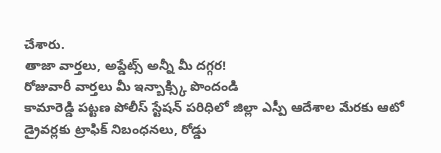చేశారు.
తాజా వార్తలు, అప్డేట్స్ అన్నీ మీ దగ్గర!
రోజువారీ వార్తలు మీ ఇన్బాక్స్కి పొందండి
కామారెడ్డి పట్టణ పోలీస్ స్టేషన్ పరిధిలో జిల్లా ఎస్పీ ఆదేశాల మేరకు ఆటో డ్రైవర్లకు ట్రాఫిక్ నిబంధనలు, రోడ్డు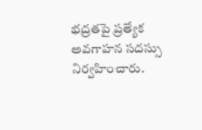భద్రతపై ప్రత్యేక అవగాహన సదస్సు నిర్వహించారు.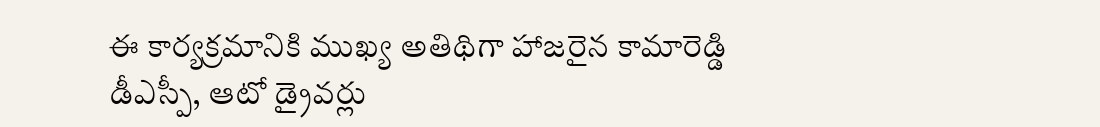ఈ కార్యక్రమానికి ముఖ్య అతిథిగా హాజరైన కామారెడ్డి డీఎస్పీ, ఆటో డ్రైవర్లు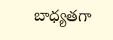బాధ్యతగా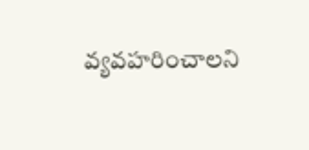వ్యవహరించాలని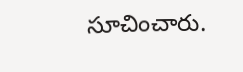సూచించారు.